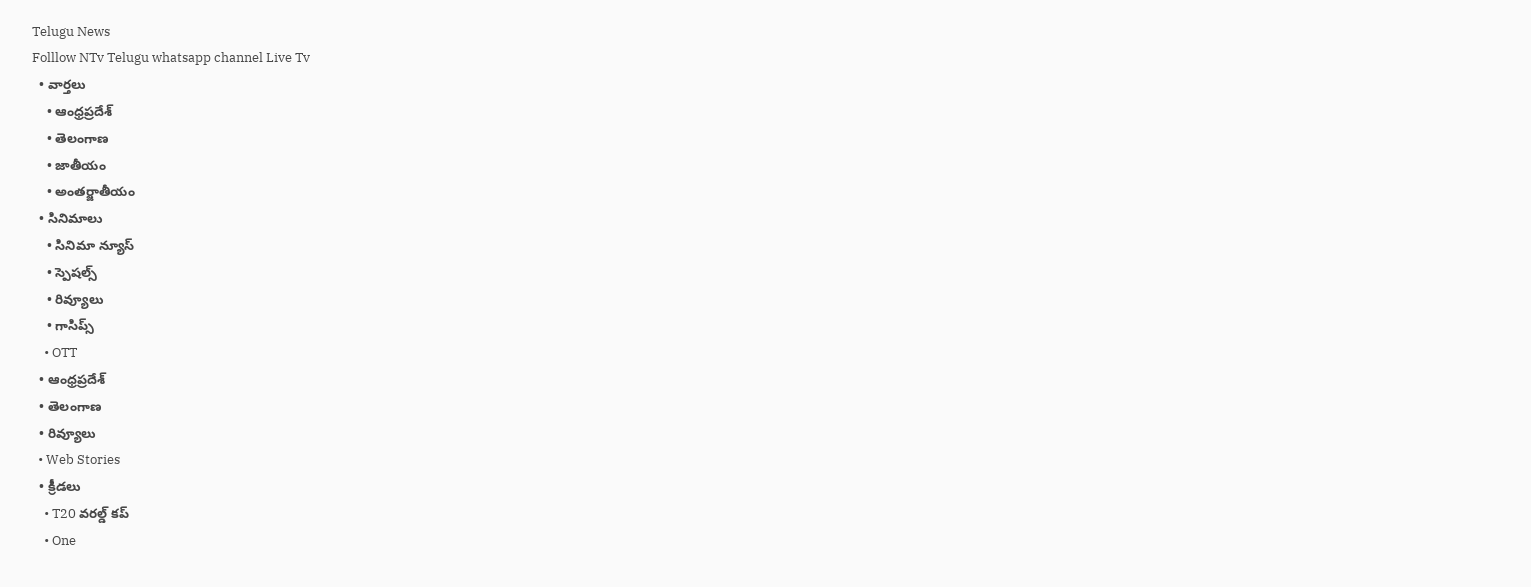Telugu News
Folllow NTv Telugu whatsapp channel Live Tv
  • వార్తలు
    • ఆంధ్రప్రదేశ్
    • తెలంగాణ
    • జాతీయం
    • అంతర్జాతీయం
  • సినిమాలు
    • సినిమా న్యూస్
    • స్పెషల్స్
    • రివ్యూలు
    • గాసిప్స్
    • OTT
  • ఆంధ్రప్రదేశ్
  • తెలంగాణ
  • రివ్యూలు
  • Web Stories
  • క్రీడలు
    • T20 వరల్డ్ కప్
    • One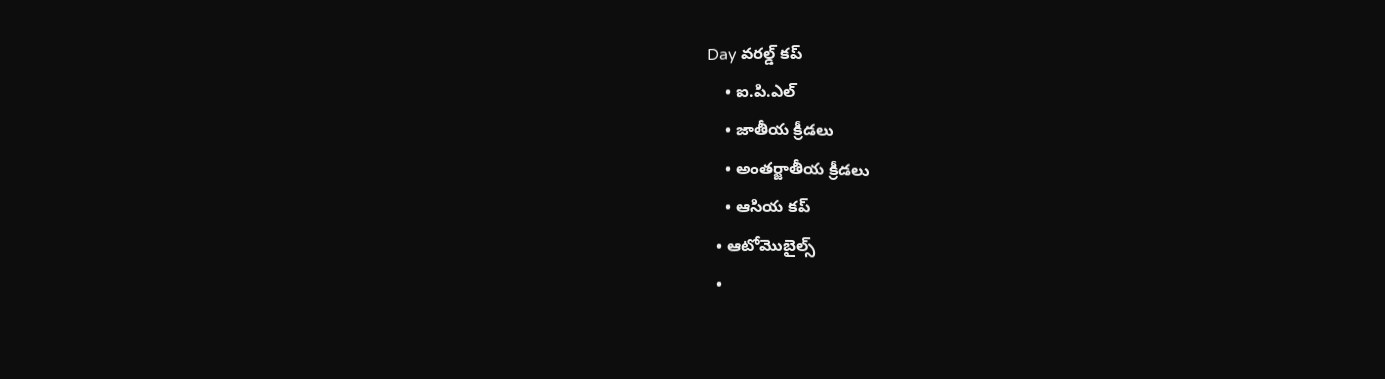Day వరల్డ్ కప్
    • ఐ.పి.ఎల్
    • జాతీయ క్రీడలు
    • అంతర్జాతీయ క్రీడలు
    • ఆసియ కప్
  • ఆటోమొబైల్స్
  •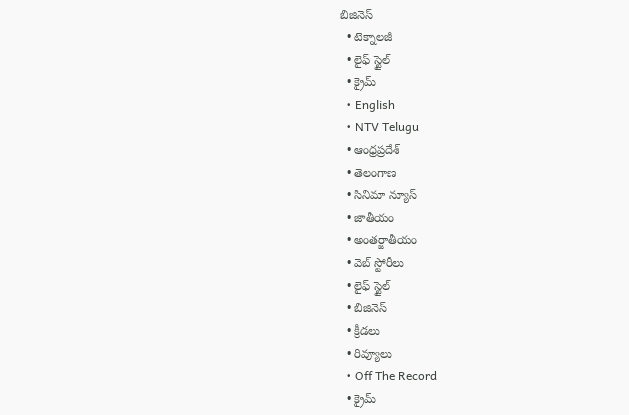బిజినెస్‌
  • టెక్నాలజీ
  • లైఫ్ స్టైల్
  • క్రైమ్
  • English
  • NTV Telugu
  • ఆంధ్రప్రదేశ్
  • తెలంగాణ
  • సినిమా న్యూస్
  • జాతీయం
  • అంతర్జాతీయం
  • వెబ్ స్టోరీలు
  • లైఫ్ స్టైల్
  • బిజినెస్‌
  • క్రీడలు
  • రివ్యూలు
  • Off The Record
  • క్రైమ్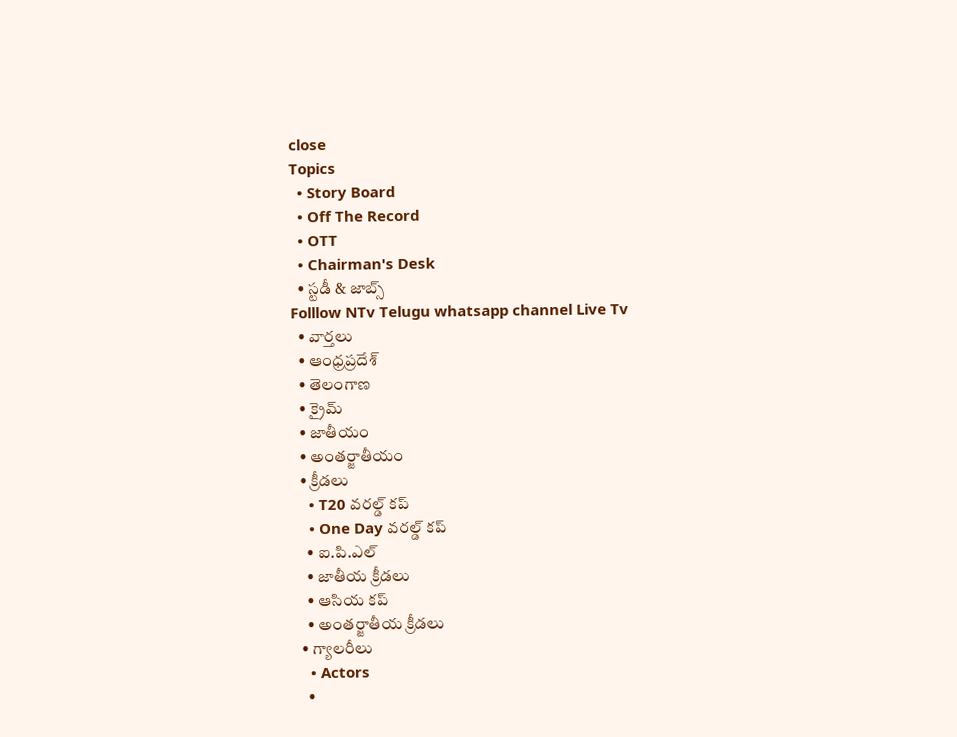close
Topics
  • Story Board
  • Off The Record
  • OTT
  • Chairman's Desk
  • స్టడీ & జాబ్స్
Folllow NTv Telugu whatsapp channel Live Tv
  • వార్తలు
  • ఆంధ్రప్రదేశ్
  • తెలంగాణ
  • క్రైమ్
  • జాతీయం
  • అంతర్జాతీయం
  • క్రీడలు
    • T20 వరల్డ్ కప్
    • One Day వరల్డ్ కప్
    • ఐ.పి.ఎల్
    • జాతీయ క్రీడలు
    • ఆసియ కప్
    • అంతర్జాతీయ క్రీడలు
  • గ్యాలరీలు
    • Actors
    •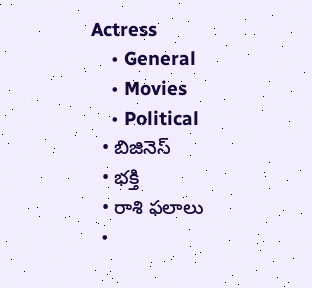Actress
    • General
    • Movies
    • Political
  • బిజినెస్‌
  • భక్తి
  • రాశి ఫలాలు
  •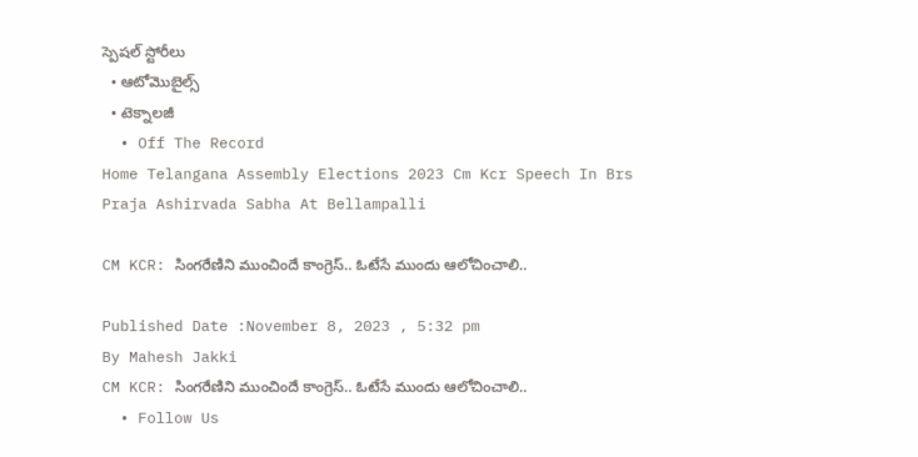స్పెషల్‌ స్టోరీలు
  • ఆటోమొబైల్స్
  • టెక్నాలజీ
  • Off The Record
Home Telangana Assembly Elections 2023 Cm Kcr Speech In Brs Praja Ashirvada Sabha At Bellampalli

CM KCR: సింగరేణిని ముంచిందే కాంగ్రెస్.. ఓటేసే ముందు ఆలోచించాలి..

Published Date :November 8, 2023 , 5:32 pm
By Mahesh Jakki
CM KCR: సింగరేణిని ముంచిందే కాంగ్రెస్.. ఓటేసే ముందు ఆలోచించాలి..
  • Follow Us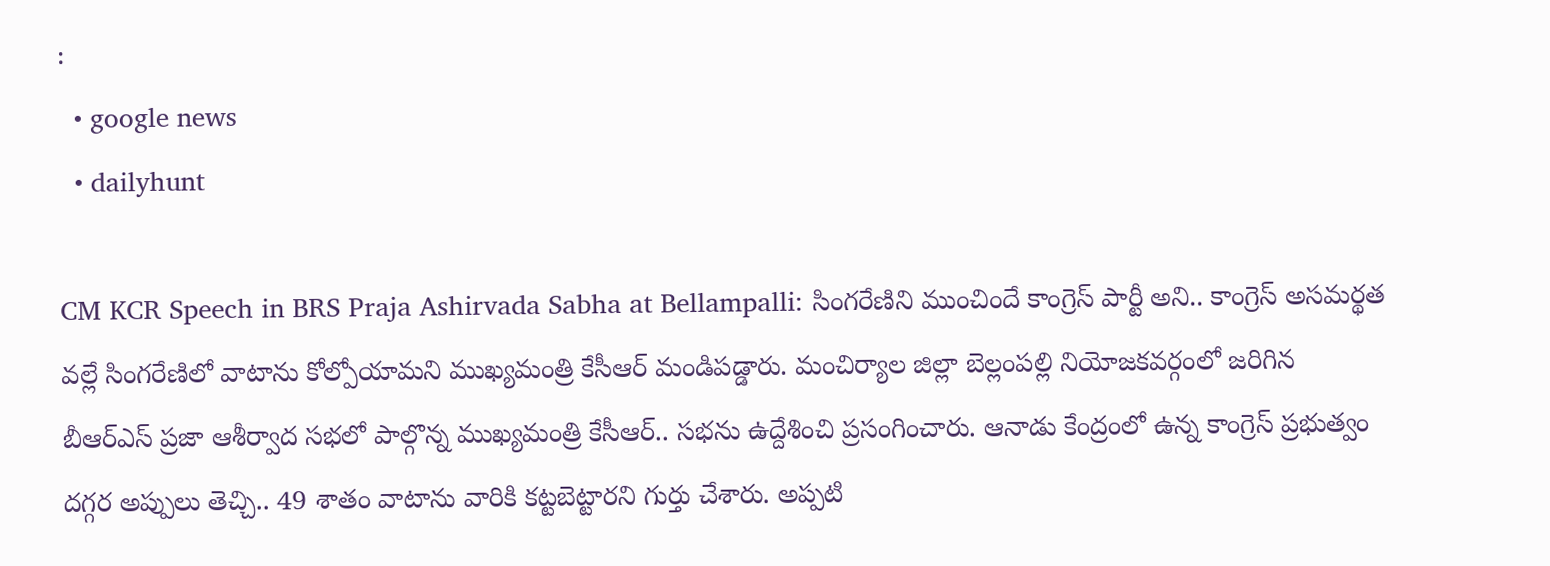:
  • google news
  • dailyhunt

CM KCR Speech in BRS Praja Ashirvada Sabha at Bellampalli: సింగరేణిని ముంచిందే కాంగ్రెస్ పార్టీ అని.. కాంగ్రెస్ అసమర్థత వల్లే సింగరేణిలో వాటాను కోల్పోయామని ముఖ్యమంత్రి కేసీఆర్ మండిపడ్డారు. మంచిర్యాల జిల్లా బెల్లంపల్లి నియోజకవర్గంలో జరిగిన బీఆర్ఎస్ ప్రజా ఆశీర్వాద సభలో పాల్గొన్న ముఖ్యమంత్రి కేసీఆర్.. సభను ఉద్దేశించి ప్రసంగించారు. ఆనాడు కేంద్రంలో ఉన్న కాంగ్రెస్ ప్రభుత్వం దగ్గర అప్పులు తెచ్చి.. 49 శాతం వాటాను వారికి కట్టబెట్టారని గుర్తు చేశారు. అప్పటి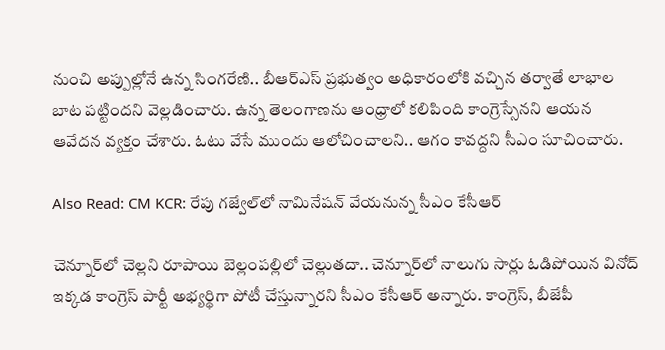నుంచి అప్పుల్లోనే ఉన్న సింగరేణి.. బీఆర్ఎస్ ప్రభుత్వం అధికారంలోకి వచ్చిన తర్వాతే లాభాల బాట పట్టిందని వెల్లడించారు. ఉన్న తెలంగాణను ఆంధ్రాలో కలిపింది కాంగ్రెస్సేనని ఆయన ఆవేదన వ్యక్తం చేశారు. ఓటు వేసే ముందు ఆలోచించాలని.. ఆగం కావద్దని సీఎం సూచించారు.

Also Read: CM KCR: రేపు గజ్వేల్‌లో నామినేషన్ వేయనున్న సీఎం కేసీఆర్

చెన్నూర్‌లో చెల్లని రూపాయి బెల్లంపల్లిలో చెల్లుతదా.. చెన్నూర్‌లో నాలుగు సార్లు ఓడిపోయిన వినోద్ ఇక్కడ కాంగ్రెస్ పార్టీ అభ్యర్థిగా పోటీ చేస్తున్నారని సీఎం కేసీఆర్‌ అన్నారు. కాంగ్రెస్, బీజేపీ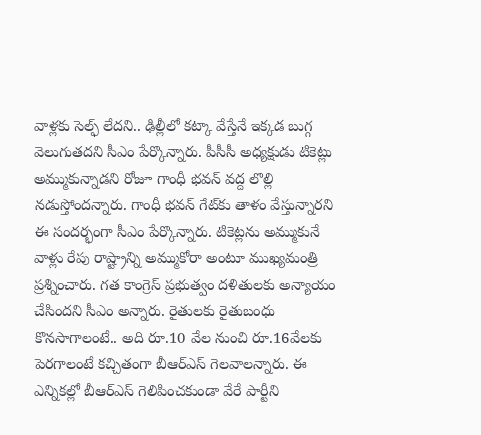వాళ్లకు సెల్ఫ్ లేదని.. ఢిల్లీలో కట్కా వేస్తేనే ఇక్కడ బుగ్గ వెలుగుతదని సీఎం పేర్కొన్నారు. పీసీసీ అధ్యక్షుడు టికెట్లు అమ్ముకున్నాడని రోజూ గాంధీ భవన్ వద్ద లొల్లి నడుస్తోందన్నారు. గాంధీ భవన్ గేట్‌కు తాళం వేస్తున్నారని ఈ సందర్భంగా సీఎం పేర్కొన్నారు. టికెట్లను అమ్ముకునే వాళ్లు రేపు రాష్ట్రాన్ని అమ్ముకోరా అంటూ ముఖ్యమంత్రి ప్రశ్నించారు. గత కాంగ్రెస్ ప్రభుత్వం దళితులకు అన్యాయం చేసిందని సీఎం అన్నారు. రైతులకు రైతుబంధు కొనసాగాలంటే.. అది రూ.10 వేల నుంచి రూ.16వేలకు పెరగాలంటే కచ్చితంగా బీఆర్‌ఎస్ గెలవాలన్నారు. ఈ ఎన్నికల్లో బీఆర్ఎస్ గెలిపించకుండా వేరే పార్టీని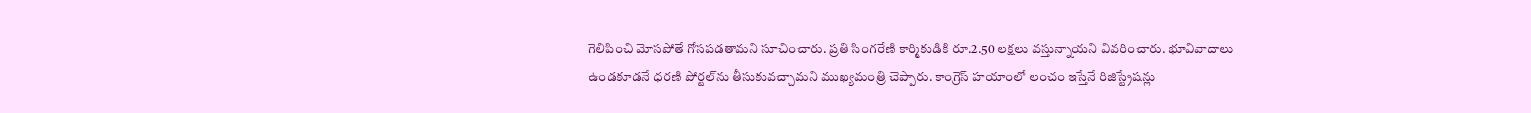గెలిపించి మోసపోతే గోసపడతామని సూచించారు. ప్రతి సింగరేణి కార్మికుడికి రూ.2.50 లక్షలు వస్తున్నాయని వివరించారు. భూవివాదాలు ఉండకూడనే ధరణి పోర్టల్‌ను తీసుకువచ్చామని ముఖ్యమంత్రి చెప్పారు. కాంగ్రెస్ హయాంలో లంచం ఇస్తేనే రిజిస్ట్రేషన్లు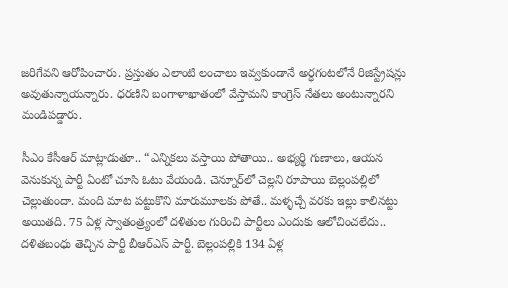జరిగేవని ఆరోపించారు. ప్రస్తుతం ఎలాంటి లంచాలు ఇవ్వకుండానే అర్ధగంటలోనే రిజిస్ట్రేషన్లు అవుతున్నాయన్నారు. ధరణిని బంగాళాఖాతంలో వేస్తామని కాంగ్రెస్ నేతలు అంటున్నారని మండిపడ్డారు.

సీఎం కేసీఆర్ మాట్లాడుతూ.. “ఎన్నికలు వస్తాయి పోతాయి.. అభ్యర్థి గుణాలు, ఆయన వెనుకున్న పార్టీ ఏంటో చూసి ఓటు వేయండి. చెన్నూర్‌లో చెల్లని రూపాయి బెల్లంపల్లిలో చెల్లుతుందా. మంది మాట పట్టుకొని మారుమూలకు పోతే.. మళ్ళచ్చే వరకు ఇల్లు కాలినట్టు అయితది. 75 ఏళ్ల స్వాతంత్ర్యంలో దళితుల గురించి పార్టీలు ఎందుకు ఆలోచించలేదు.. దళితబంధు తెచ్చిన పార్టీ బీఆర్‌ఎస్ పార్టీ. బెల్లంపల్లికి 134 ఏళ్ల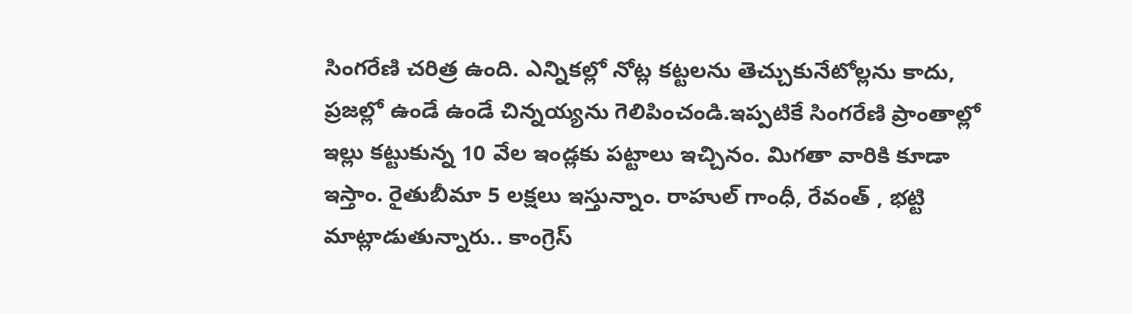సింగరేణి చరిత్ర ఉంది. ఎన్నికల్లో నోట్ల కట్టలను తెచ్చుకునేటోల్లను కాదు, ప్రజల్లో ఉండే ఉండే చిన్నయ్యను గెలిపించండి.ఇప్పటికే సింగరేణి ప్రాంతాల్లో ఇల్లు కట్టుకున్న 10 వేల ఇండ్లకు పట్టాలు ఇచ్చినం. మిగతా వారికి కూడా ఇస్తాం. రైతుబీమా 5 లక్షలు ఇస్తున్నాం. రాహుల్ గాంధీ, రేవంత్ , భట్టి మాట్లాడుతున్నారు.. కాంగ్రెస్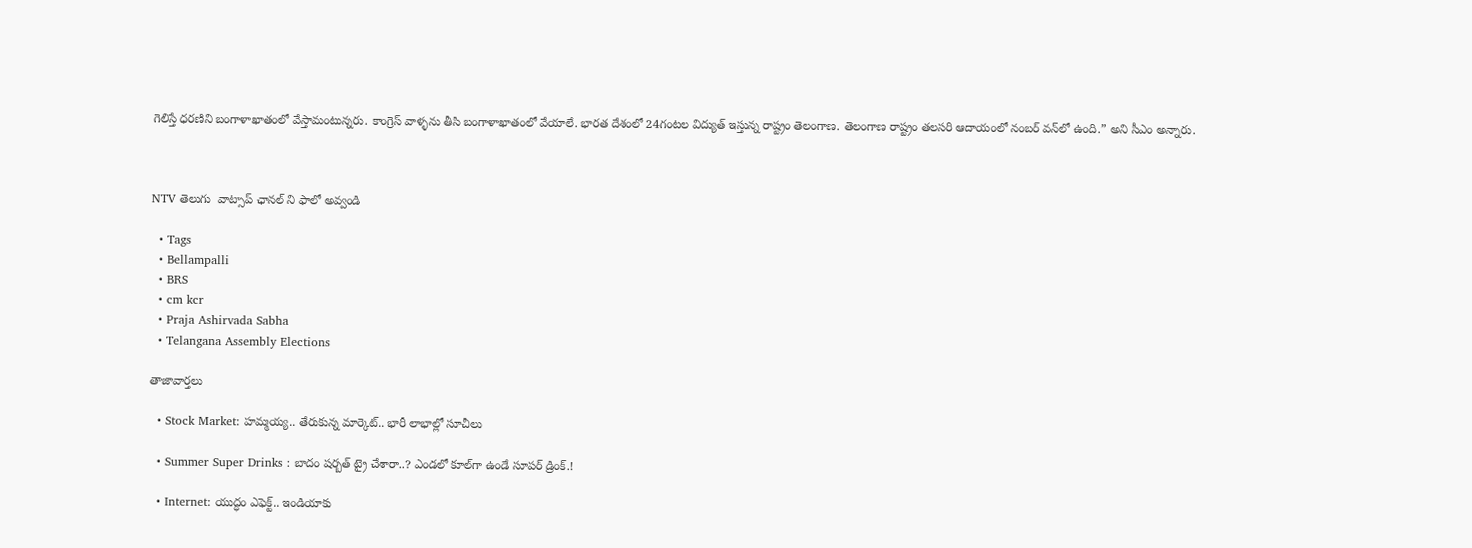గెలిస్తే ధరణిని బంగాళాఖాతంలో వేస్తామంటున్నరు. కాంగ్రెస్ వాళ్ళను తీసి బంగాళాఖాతంలో వేయాలే. భారత దేశంలో 24గంటల విద్యుత్ ఇస్తున్న రాష్ట్రం తెలంగాణ. తెలంగాణ రాష్ట్రం తలసరి ఆదాయంలో నంబర్ వన్‌లో ఉంది.” అని సీఎం అన్నారు.



NTV తెలుగు  వాట్సాప్ ఛానల్ ని ఫాలో అవ్వండి

  • Tags
  • Bellampalli
  • BRS
  • cm kcr
  • Praja Ashirvada Sabha
  • Telangana Assembly Elections

తాజావార్తలు

  • Stock Market: హమ్మయ్య.. తేరుకున్న మార్కెట్.. భారీ లాభాల్లో సూచీలు

  • Summer Super Drinks : బాదం షర్బత్ ట్రై చేశారా..? ఎండలో కూల్‌గా ఉండే సూపర్ డ్రింక్.!

  • Internet: యుద్ధం ఎఫెక్ట్.. ఇండియాకు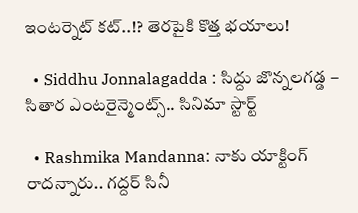ఇంటర్నెట్ కట్..!? తెరపైకి కొత్త భయాలు!

  • Siddhu Jonnalagadda : సిద్దు జొన్నలగడ్డ – సితార ఎంటరైన్మెంట్స్.. సినిమా స్టార్ట్

  • Rashmika Mandanna: నాకు యాక్టింగ్ రాదన్నారు.. గద్దర్ సినీ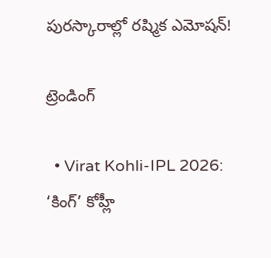పురస్కారాల్లో రష్మిక ఎమోషన్!

ట్రెండింగ్‌

  • Virat Kohli-IPL 2026: ‘కింగ్’ కోహ్లీ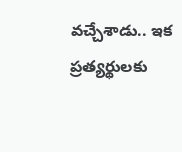వచ్చేశాడు.. ఇక ప్రత్యర్థులకు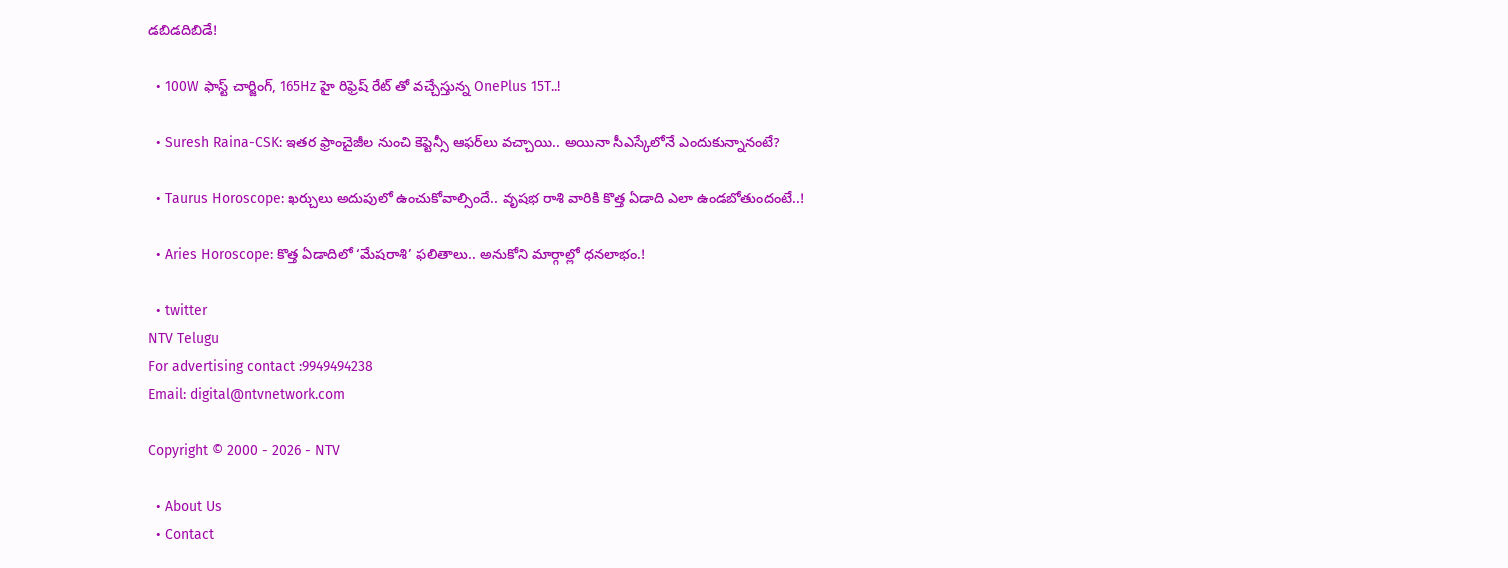డబిడదిబిడే!

  • 100W ఫాస్ట్ చార్జింగ్, 165Hz హై రిఫ్రెష్ రేట్ తో వచ్చేస్తున్న OnePlus 15T..!

  • Suresh Raina-CSK: ఇతర ఫ్రాంచైజీల నుంచి కెప్టెన్సీ ఆఫర్‌లు వచ్చాయి.. అయినా సీఎస్కేలోనే ఎందుకున్నానంటే?

  • Taurus Horoscope: ఖర్చులు అదుపులో ఉంచుకోవాల్సిందే.. వృషభ రాశి వారికి కొత్త ఏడాది ఎలా ఉండబోతుందంటే..!

  • Aries Horoscope: కొత్త ఏడాదిలో ‘మేషరాశి’ ఫలితాలు.. అనుకోని మార్గాల్లో ధనలాభం.!

  • twitter
NTV Telugu
For advertising contact :9949494238
Email: digital@ntvnetwork.com

Copyright © 2000 - 2026 - NTV

  • About Us
  • Contact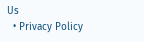Us
  • Privacy Policy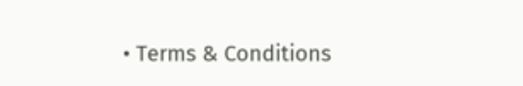• Terms & Conditions